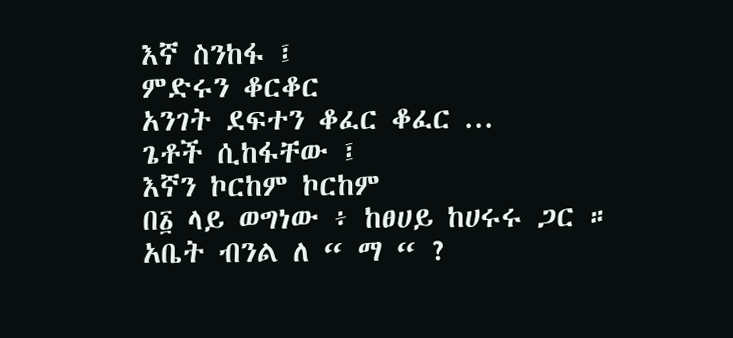እኛ ስንከፋ ፤
ምድሩን ቆርቆር
አንገት ደፍተን ቆፈር ቆፈር ...
ጌቶች ሲከፋቸው ፤
እኛን ኮርከም ኮርከም
በ፩ ላይ ወግነው ፥ ከፀሀይ ከሀሩሩ ጋር ።
አቤት ብንል ለ “ ማ “ ?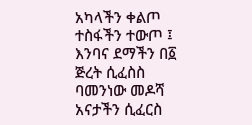አካላችን ቀልጦ
ተስፋችን ተውጦ ፤
እንባና ደማችን በ፩ ጅረት ሲፈስስ
ባመንነው መዶሻ አናታችን ሲፈርስ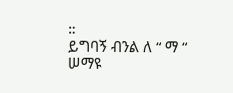።
ይግባኝ ብንል ለ “ ማ “
ሠማዩ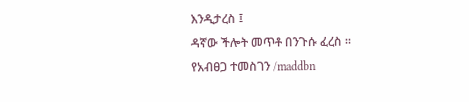እንዲታረስ ፤
ዳኛው ችሎት መጥቶ በንጉሱ ፈረስ ።
የአብፀጋ ተመስገን /maddbn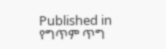Published in
የግጥም ጥግ